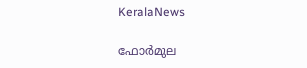KeralaNews

ഫോര്‍മുല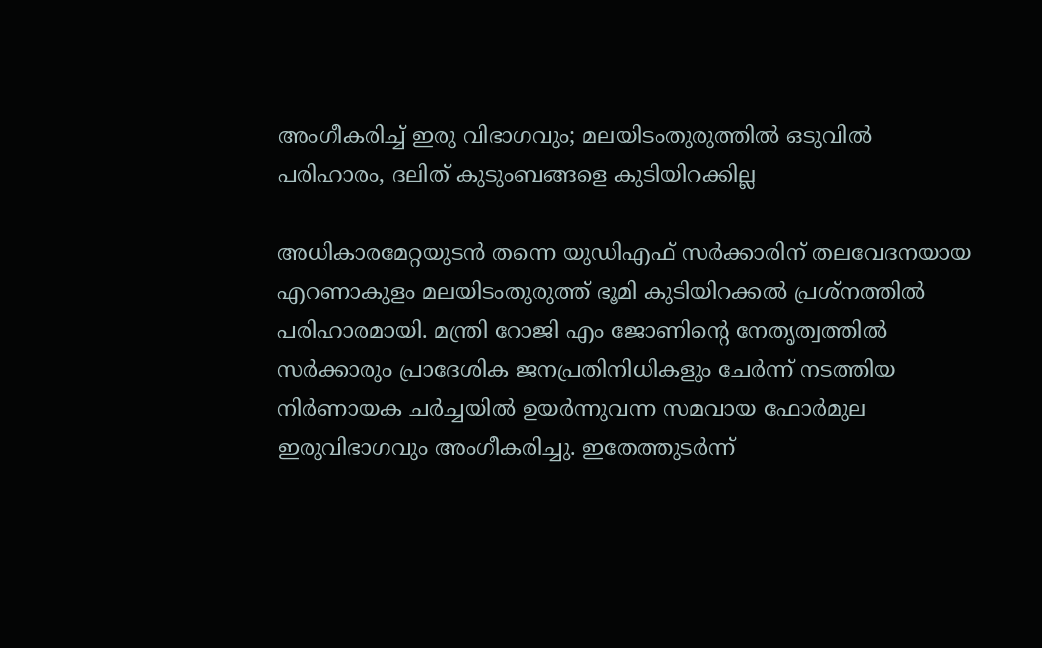അംഗീകരിച്ച് ഇരു വിഭാഗവും; മലയിടംതുരുത്തില്‍ ഒടുവില്‍ പരിഹാരം, ദലിത് കുടുംബങ്ങളെ കുടിയിറക്കില്ല

അധികാരമേറ്റയുടന്‍ തന്നെ യുഡിഎഫ് സര്‍ക്കാരിന് തലവേദനയായ എറണാകുളം മലയിടംതുരുത്ത് ഭൂമി കുടിയിറക്കല്‍ പ്രശ്‌നത്തില്‍ പരിഹാരമായി. മന്ത്രി റോജി എം ജോണിന്റെ നേതൃത്വത്തില്‍ സര്‍ക്കാരും പ്രാദേശിക ജനപ്രതിനിധികളും ചേര്‍ന്ന് നടത്തിയ നിര്‍ണായക ചര്‍ച്ചയില്‍ ഉയര്‍ന്നുവന്ന സമവായ ഫോര്‍മുല ഇരുവിഭാഗവും അംഗീകരിച്ചു. ഇതേത്തുടര്‍ന്ന്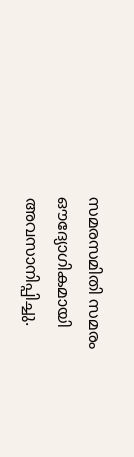സമരസമിതി സമരം ഔദ്യോഗികമായി അവസാനിപ്പിച്ചു.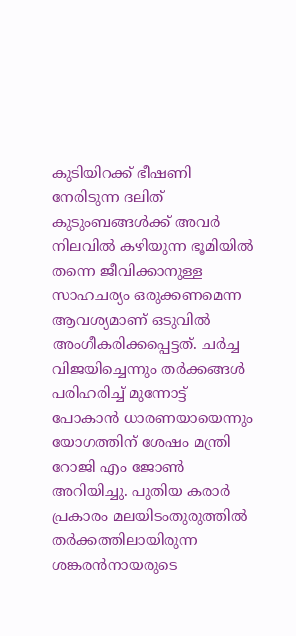കുടിയിറക്ക് ഭീഷണി നേരിടുന്ന ദലിത് കുടുംബങ്ങള്‍ക്ക് അവര്‍ നിലവില്‍ കഴിയുന്ന ഭൂമിയില്‍ തന്നെ ജീവിക്കാനുള്ള സാഹചര്യം ഒരുക്കണമെന്ന ആവശ്യമാണ് ഒടുവില്‍ അംഗീകരിക്കപ്പെട്ടത്. ചര്‍ച്ച വിജയിച്ചെന്നും തര്‍ക്കങ്ങള്‍ പരിഹരിച്ച് മുന്നോട്ട് പോകാന്‍ ധാരണയായെന്നും യോഗത്തിന് ശേഷം മന്ത്രി റോജി എം ജോണ്‍ അറിയിച്ചു. പുതിയ കരാര്‍ പ്രകാരം മലയിടംതുരുത്തില്‍ തര്‍ക്കത്തിലായിരുന്ന ശങ്കരന്‍നായരുടെ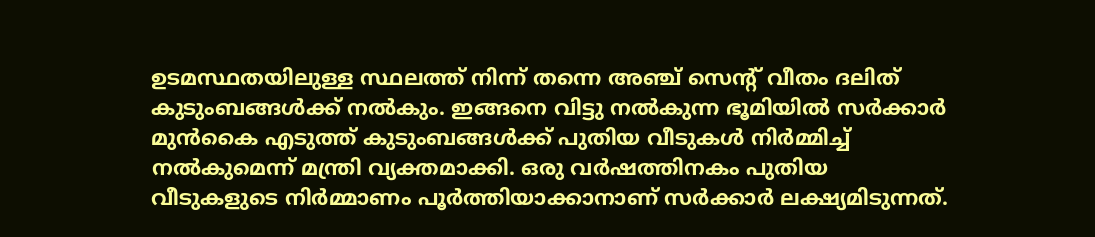ഉടമസ്ഥതയിലുള്ള സ്ഥലത്ത് നിന്ന് തന്നെ അഞ്ച് സെന്റ് വീതം ദലിത് കുടുംബങ്ങള്‍ക്ക് നല്‍കും. ഇങ്ങനെ വിട്ടു നല്‍കുന്ന ഭൂമിയില്‍ സര്‍ക്കാര്‍ മുന്‍കൈ എടുത്ത് കുടുംബങ്ങള്‍ക്ക് പുതിയ വീടുകള്‍ നിര്‍മ്മിച്ച് നല്‍കുമെന്ന് മന്ത്രി വ്യക്തമാക്കി. ഒരു വര്‍ഷത്തിനകം പുതിയ വീടുകളുടെ നിര്‍മ്മാണം പൂര്‍ത്തിയാക്കാനാണ് സര്‍ക്കാര്‍ ലക്ഷ്യമിടുന്നത്.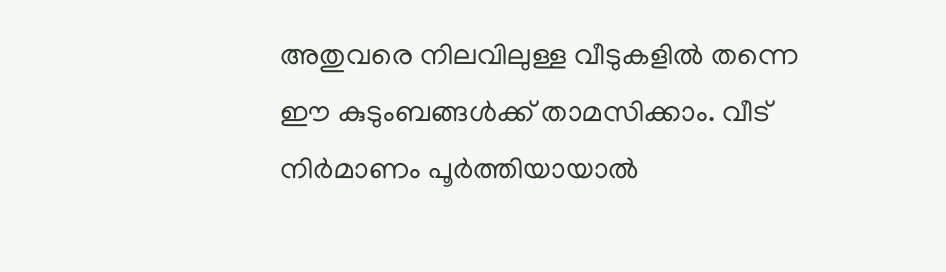അതുവരെ നിലവിലുള്ള വീടുകളില്‍ തന്നെ ഈ കുടുംബങ്ങള്‍ക്ക് താമസിക്കാം. വീട് നിര്‍മാണം പൂര്‍ത്തിയായാല്‍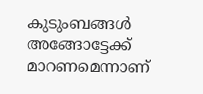കുടുംബങ്ങള്‍ അങ്ങോട്ടേക്ക് മാറണമെന്നാണ്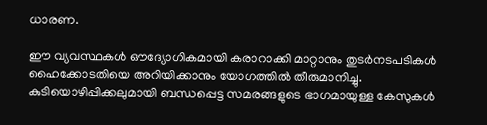ധാരണ.

ഈ വ്യവസ്ഥകള്‍ ഔദ്യോഗികമായി കരാറാക്കി മാറ്റാനും തുടര്‍നടപടികള്‍ ഹൈക്കോടതിയെ അറിയിക്കാനും യോഗത്തില്‍ തീരുമാനിച്ചു. കുടിയൊഴിപ്പിക്കലുമായി ബന്ധപ്പെട്ട സമരങ്ങളുടെ ഭാഗമായുള്ള കേസുകള്‍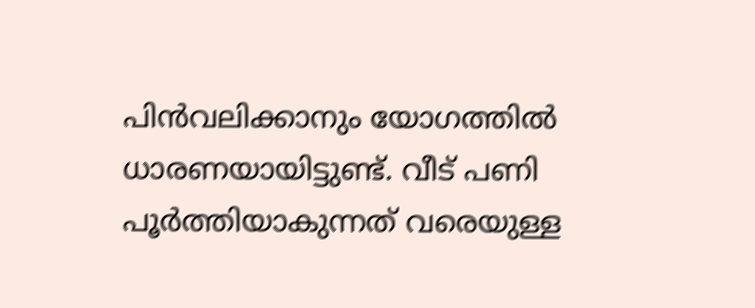പിന്‍വലിക്കാനും യോഗത്തില്‍ ധാരണയായിട്ടുണ്ട്. വീട് പണി പൂര്‍ത്തിയാകുന്നത് വരെയുള്ള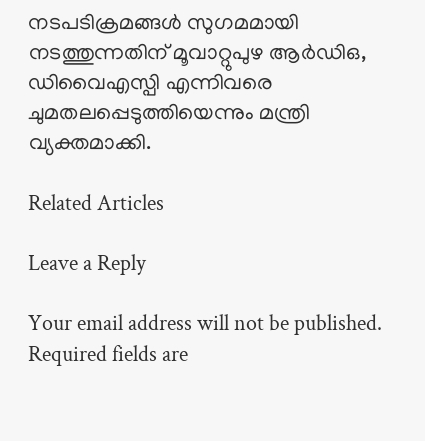നടപടിക്രമങ്ങള്‍ സുഗമമായി നടത്തുന്നതിന് മൂവാറ്റുപുഴ ആര്‍ഡിഒ, ഡിവൈഎസ്പി എന്നിവരെ ചുമതലപ്പെടുത്തിയെന്നും മന്ത്രി വ്യക്തമാക്കി.

Related Articles

Leave a Reply

Your email address will not be published. Required fields are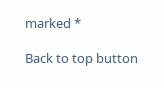marked *

Back to top button